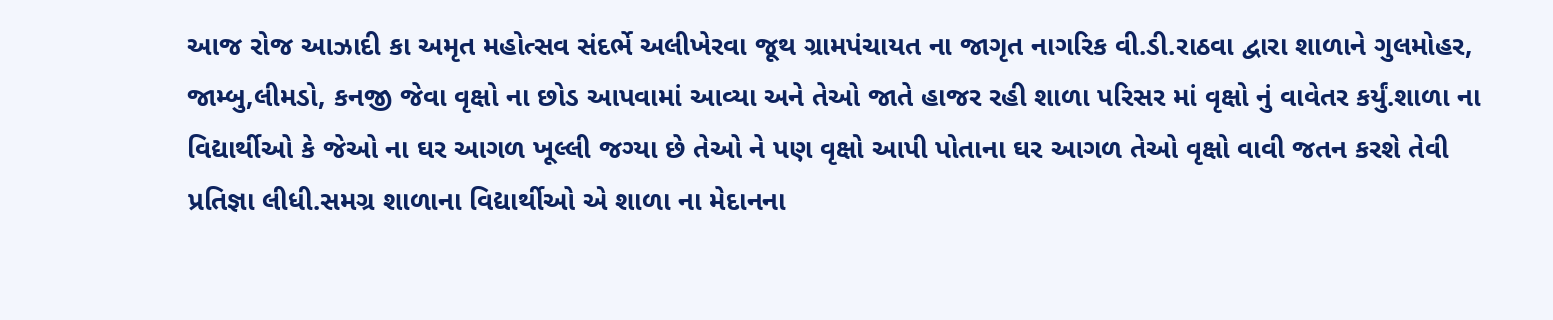આજ રોજ આઝાદી કા અમૃત મહોત્સવ સંદર્ભે અલીખેરવા જૂથ ગ્રામપંચાયત ના જાગૃત નાગરિક વી.ડી.રાઠવા દ્વારા શાળાને ગુલમોહર, જામ્બુ,લીમડો, કનજી જેવા વૃક્ષો ના છોડ આપવામાં આવ્યા અને તેઓ જાતે હાજર રહી શાળા પરિસર માં વૃક્ષો નું વાવેતર કર્યું.શાળા ના વિદ્યાર્થીઓ કે જેઓ ના ઘર આગળ ખૂલ્લી જગ્યા છે તેઓ ને પણ વૃક્ષો આપી પોતાના ઘર આગળ તેઓ વૃક્ષો વાવી જતન કરશે તેવી પ્રતિજ્ઞા લીધી.સમગ્ર શાળાના વિદ્યાર્થીઓ એ શાળા ના મેદાનના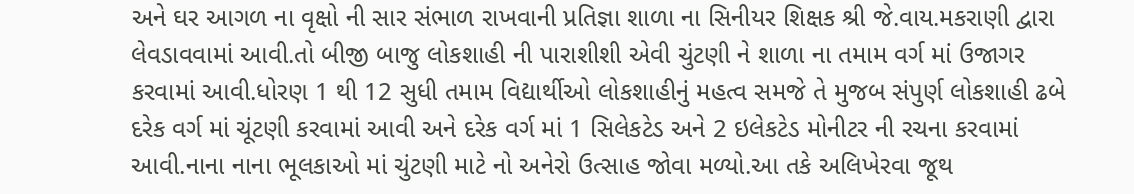અને ઘર આગળ ના વૃક્ષો ની સાર સંભાળ રાખવાની પ્રતિજ્ઞા શાળા ના સિનીયર શિક્ષક શ્રી જે.વાય.મકરાણી દ્વારા લેવડાવવામાં આવી.તો બીજી બાજુ લોકશાહી ની પારાશીશી એવી ચુંટણી ને શાળા ના તમામ વર્ગ માં ઉજાગર કરવામાં આવી.ધોરણ 1 થી 12 સુધી તમામ વિદ્યાર્થીઓ લોકશાહીનું મહત્વ સમજે તે મુજબ સંપુર્ણ લોકશાહી ઢબે દરેક વર્ગ માં ચૂંટણી કરવામાં આવી અને દરેક વર્ગ માં 1 સિલેકટેડ અને 2 ઇલેકટેડ મોનીટર ની રચના કરવામાં આવી.નાના નાના ભૂલકાઓ માં ચુંટણી માટે નો અનેરો ઉત્સાહ જોવા મળ્યો.આ તકે અલિખેરવા જૂથ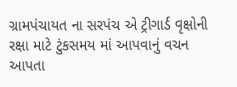ગ્રામપંચાયત ના સરપંચ એ ટ્રીગાર્ડ વૃક્ષોની રક્ષા માટે ટુંકસમય માં આપવાનું વચન આપતા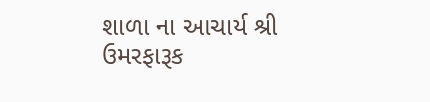શાળા ના આચાર્ય શ્રી ઉમરફારૂક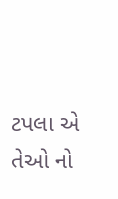ટપલા એ તેઓ નો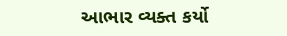આભાર વ્યક્ત કર્યો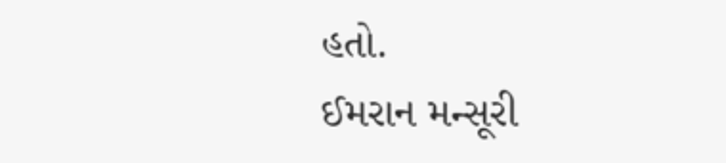હતો.
ઈમરાન મન્સૂરી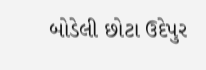બોડેલી છોટા ઉદેપુર